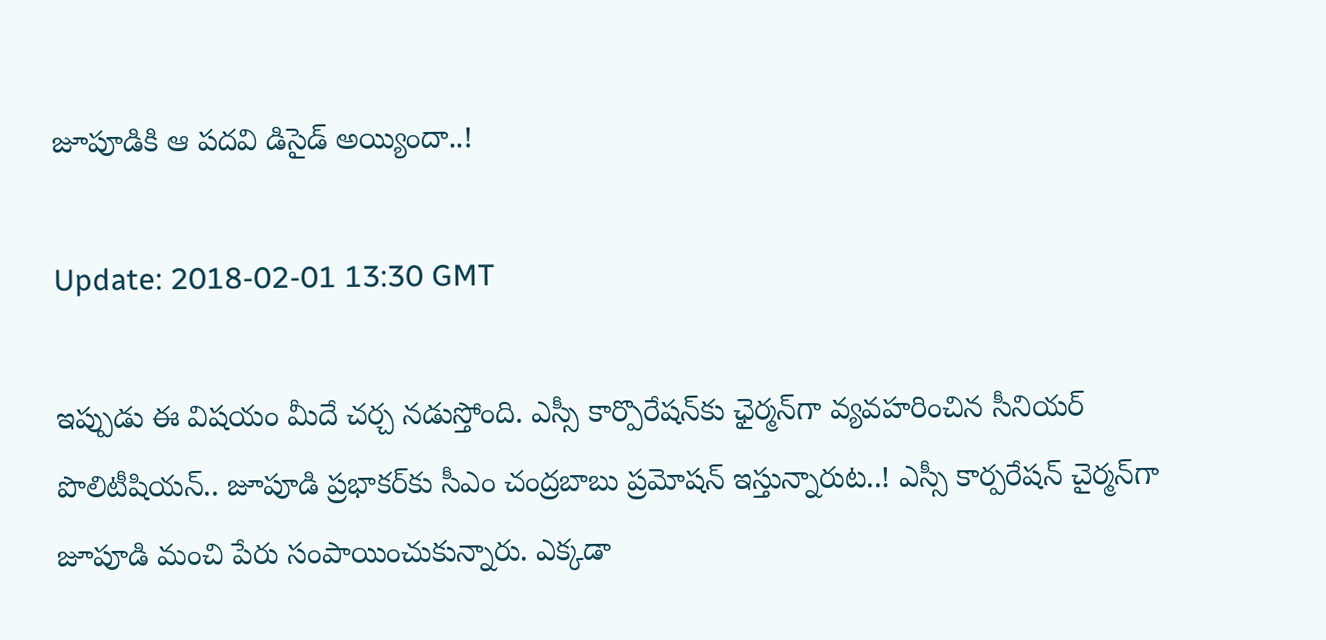జూపూడికి ఆ ప‌ద‌వి డిసైడ్ అయ్యిందా..!

Update: 2018-02-01 13:30 GMT

ఇప్పుడు ఈ విష‌యం మీదే చర్చ న‌డుస్తోంది. ఎస్సీ కార్పొరేష‌న్‌కు ఛైర్మ‌న్‌గా వ్య‌వ‌హ‌రించిన సీనియ‌ర్ పొలిటీషియ‌న్‌.. జూపూడి ప్ర‌భాక‌ర్‌కు సీఎం చంద్ర‌బాబు ప్ర‌మోష‌న్‌ ఇస్తున్నారుట‌..! ఎస్సీ కార్ప‌రేష‌న్ చైర్మ‌న్‌గా జూపూడి మంచి పేరు సంపాయించుకున్నారు. ఎక్క‌డా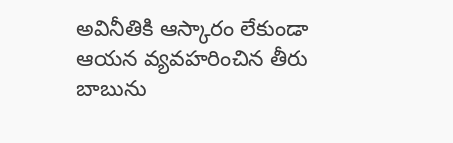అవినీతికి ఆస్కారం లేకుండా ఆయ‌న వ్య‌వ‌హ‌రించిన తీరు బాబును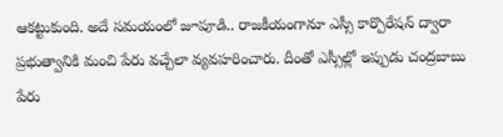ఆక‌ట్టుకుంది. అదే స‌మ‌యంలో జూపూడి.. రాజ‌కీయంగానూ ఎస్సీ కార్పొరేష‌న్ ద్వారా ప్ర‌భుత్వానికి మంచి పేరు వ‌చ్చేలా వ్య‌వ‌హ‌రించారు. దీంతో ఎస్సీల్లో ఇప్పుడు చంద్ర‌బాబు పేరు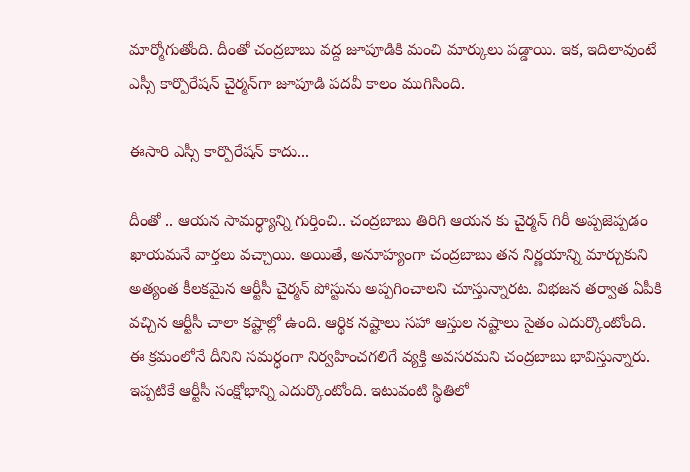మార్మోగుతోంది. దీంతో చంద్ర‌బాబు వ‌ద్ద జూపూడికి మంచి మార్కులు ప‌డ్డాయి. ఇక‌, ఇదిలావుంటే ఎస్సీ కార్పొరేష‌న్ చైర్మ‌న్‌గా జూపూడి ప‌ద‌వీ కాలం ముగిసింది.

ఈసారి ఎస్సీ కార్పొరేషన్ కాదు...

దీంతో .. ఆయ‌న సామ‌ర్ధ్యాన్ని గుర్తించి.. చంద్ర‌బాబు తిరిగి ఆయ‌న కు చైర్మ‌న్ గిరీ అప్ప‌జెప్ప‌డం ఖాయ‌మ‌నే వార్త‌లు వ‌చ్చాయి. అయితే, అనూహ్యంగా చంద్ర‌బాబు త‌న నిర్ణ‌యాన్ని మార్చుకుని అత్యంత కీల‌క‌మైన ఆర్టీసీ చైర్మ‌న్ పోస్టును అప్ప‌గించాల‌ని చూస్తున్నార‌ట. విభ‌జ‌న త‌ర్వాత ఏపీకి వ‌చ్చిన ఆర్టీసీ చాలా క‌ష్టాల్లో ఉంది. ఆర్థిక న‌ష్టాలు స‌హా ఆస్తుల న‌ష్టాలు సైతం ఎదుర్కొంటోంది. ఈ క్ర‌మంలోనే దీనిని స‌మ‌ర్ధంగా నిర్వ‌హించ‌గ‌లిగే వ్య‌క్తి అవ‌స‌ర‌మ‌ని చంద్ర‌బాబు భావిస్తున్నారు. ఇప్పటికే ఆర్టీసీ సంక్షోభాన్ని ఎదుర్కొంటోంది. ఇటువంటి స్థితిలో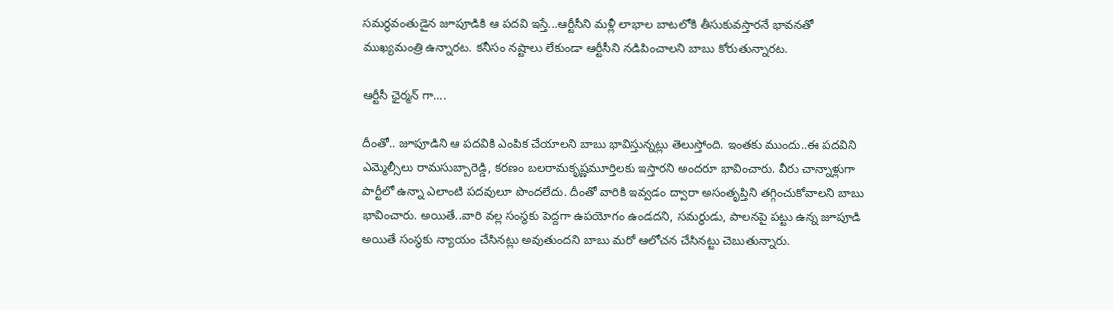సమర్థవంతుడైన జూపూడికి ఆ పదవి ఇస్తే...ఆర్టీసీని మళ్లీ లాభాల బాటలోకి తీసుకువస్తారనే భావనతో ముఖ్యమంత్రి ఉన్నారట. క‌నీసం న‌ష్టాలు లేకుండా ఆర్టీసీని న‌డిపించాల‌ని బాబు కోరుతున్నార‌ట‌.

ఆర్టీసీ ఛైర్మన్ గా....

దీంతో.. జూపూడిని ఆ పదవికి ఎంపిక చేయాలని బాబు భావిస్తున్నట్లు తెలుస్తోంది. ఇంతకు ముందు..ఈ పదవిని ఎమ్మెల్సీలు రామసుబ్బారెడ్డి, కరణం బలరామకృష్ణమూర్తిలకు ఇస్తారని అంద‌రూ భావించారు. వీరు చాన్నాళ్లుగా పార్టీలో ఉన్నా ఎలాంటి ప‌ద‌వులూ పొంద‌లేదు. దీంతో వారికి ఇవ్వ‌డం ద్వారా అసంతృప్తిని త‌గ్గించుకోవాల‌ని బాబు భావించారు. అయితే..వారి వల్ల సంస్థకు పెద్దగా ఉపయోగం ఉండదని, సమర్థుడు, పాలనపై పట్టు ఉన్న జూపూడి అయితే సంస్థకు న్యాయం చేసినట్లు అవుతుందని బాబు మ‌రో ఆలోచ‌న చేసిన‌ట్టు చెబుతున్నారు.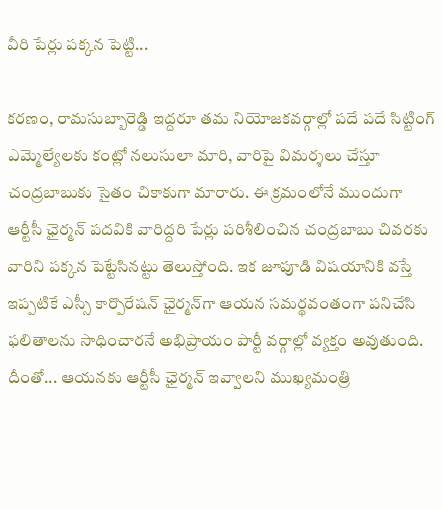వీరి పేర్లు పక్కన పెట్టి...

క‌ర‌ణం, రామ‌సుబ్బారెడ్డి ఇద్ద‌రూ త‌మ నియోజ‌క‌వ‌ర్గాల్లో ప‌దే ప‌దే సిట్టింగ్ ఎమ్మెల్యేల‌కు కంట్లో న‌లుసులా మారి, వారిపై విమ‌ర్శ‌లు చేస్తూ చంద్ర‌బాబుకు సైతం చికాకుగా మారారు. ఈ క్ర‌మంలోనే ముందుగా ఆర్టీసీ ఛైర్మ‌న్ ప‌ద‌వికి వారిద్ద‌రి పేర్లు ప‌రిశీలించిన చంద్ర‌బాబు చివ‌ర‌కు వారిని ప‌క్క‌న పెట్టేసిన‌ట్టు తెలుస్తోంది. ఇక జూపూడి విష‌యానికి వ‌స్తే ఇప్పటికే ఎస్సీ కార్పొరేషన్‌ ఛైర్మన్‌గా ఆయన సమర్థవంతంగా పనిచేసి ఫలితాలను సాధించారనే అభిప్రాయం పార్టీ వర్గాల్లో వ్యక్తం అవుతుంది. దీంతో... ఆయనకు ఆర్టీసీ ఛైర్మన్‌ ఇవ్వాలని ముఖ్యమంత్రి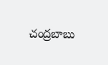చంద్రబాబు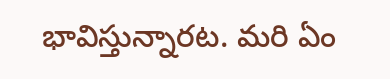భావిస్తున్నారట. మ‌రి ఏం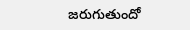జ‌రుగుతుందో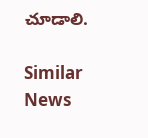చూడాలి.

Similar News